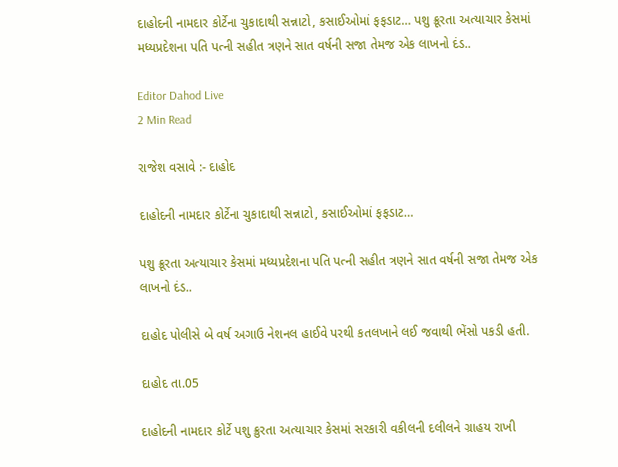દાહોદની નામદાર કોર્ટેના ચુકાદાથી સન્નાટો, કસાઈઓમાં ફફડાટ… પશુ ક્રૂરતા અત્યાચાર કેસમાં મધ્યપ્રદેશના પતિ પત્ની સહીત ત્રણને સાત વર્ષની સજા તેમજ એક લાખનો દંડ..

Editor Dahod Live
2 Min Read

રાજેશ વસાવે :- દાહોદ

દાહોદની નામદાર કોર્ટેના ચુકાદાથી સન્નાટો, કસાઈઓમાં ફફડાટ…

પશુ ક્રૂરતા અત્યાચાર કેસમાં મધ્યપ્રદેશના પતિ પત્ની સહીત ત્રણને સાત વર્ષની સજા તેમજ એક લાખનો દંડ..

દાહોદ પોલીસે બે વર્ષ અગાઉ નેશનલ હાઈવે પરથી કતલખાને લઈ જવાથી ભેંસો પકડી હતી.

દાહોદ તા.05

દાહોદની નામદાર કોર્ટે પશુ ક્રુરતા અત્યાચાર કેસમાં સરકારી વકીલની દલીલને ગ્રાહય રાખી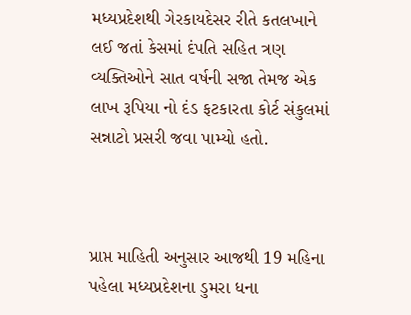મધ્યપ્રદેશથી ગેરકાયદેસર રીતે કતલખાને લઈ જતાં કેસમાં દંપતિ સહિત ત્રણ વ્યક્તિઓને સાત વર્ષની સજા તેમજ એક લાખ રૂપિયા નો દંડ ફટકારતા કોર્ટ સંકુલમાં સન્નાટો પ્રસરી જવા પામ્યો હતો.



પ્રાપ્ત માહિતી અનુસાર આજથી 19 મહિના પહેલા મધ્યપ્રદેશના ડુમરા ધના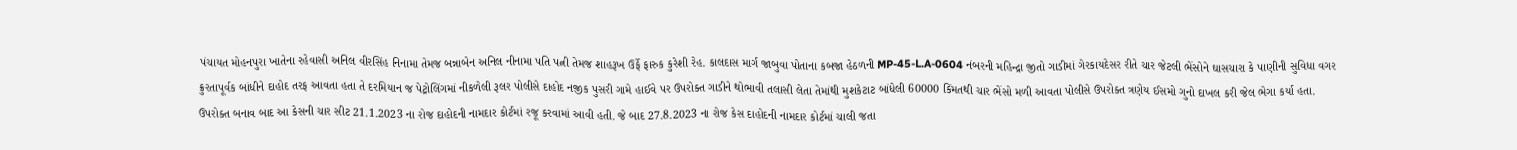પંચાયત મોહનપુરા ખાતેના રહેવાસી અનિલ વીરસિંહ નિનામા તેમજ બન્નાબેન અનિલ નીનામા પતિ પત્ની તેમજ શાહરૂખ ઉર્ફે ફારુક કુરેશી રેહ. કાલદાસ માર્ગ જાબુવા પોતાના કબજા હેઠળની MP-45-L.A-0604 નંબરની મહિન્દ્રા જીતો ગાડીમાં ગેરકાયદેસર રીતે ચાર જેટલી ભેંસોને ઘાસચારા કે પાણીની સુવિધા વગર ક્રુરતાપૂર્વક બાંધીને દાહોદ તરફ આવતા હતા તે દરમિયાન જ પેટ્રોલિંગમાં નીકળેલી રૂલર પોલીસે દાહોદ નજીક પુસરી ગામે હાઈવે પર ઉપરોક્ત ગાડીને થોભાવી તલાસી લેતા તેમાંથી મુશકેટાટ બાંધેલી 60000 કિંમતથી ચાર ભેંસો મળી આવતા પોલીસે ઉપરોક્ત ત્રણેય ઈસમો ગુનો દાખલ કરી જેલ ભેગા કર્યા હતા. ઉપરોક્ત બનાવ બાદ આ કેસની ચાર સીટ 21.1.2023 ના રોજ દાહોદની નામદાર કોર્ટમાં રજૂ કરવામાં આવી હતી. જે બાદ 27.8.2023 ના રોજ કેસ દાહોદની નામદાર કોર્ટમાં ચાલી જતા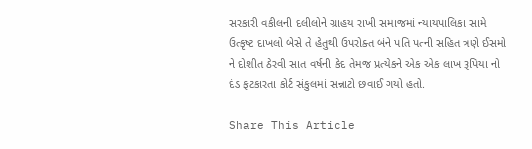સરકારી વકીલની દલીલોને ગ્રાહય રાખી સમાજમાં ન્યાયપાલિકા સામે ઉત્કૃષ્ટ દાખલો બેસે તે હેતુથી ઉપરોક્ત બંને પતિ પત્ની સહિત ત્રણે ઈસમો ને દોશીત ઠેરવી સાત વર્ષની કેદ તેમજ પ્રત્યેકને એક એક લાખ રૂપિયા નો દંડ ફટકારતા કોર્ટ સંકુલમાં સન્નાટો છવાઈ ગયો હતો.

Share This Article